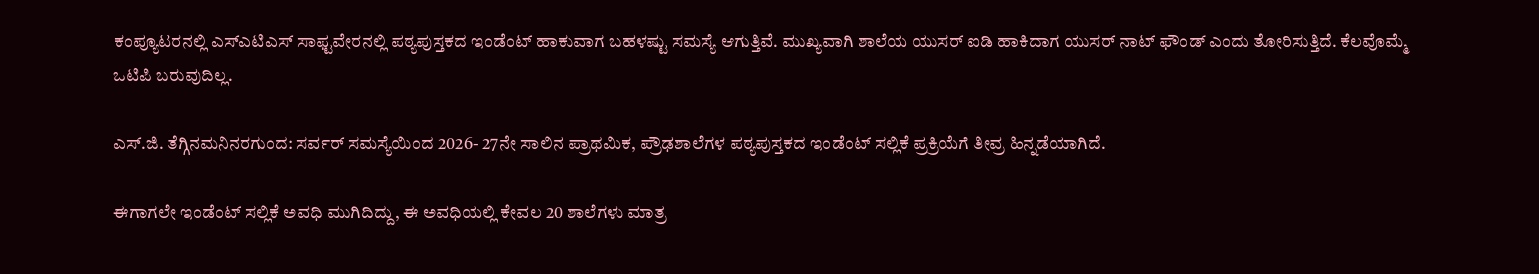ಕಂಪ್ಯೂಟರನಲ್ಲಿ ಎಸ್ಎಟಿಎಸ್ ಸಾಫ್ಟವೇರನಲ್ಲಿ ಪಠ್ಯಪುಸ್ತಕದ ಇಂಡೆಂಟ್ ಹಾಕುವಾಗ ಬಹಳಷ್ಟು ಸಮಸ್ಯೆ ಆಗುತ್ತಿವೆ. ಮುಖ್ಯವಾಗಿ ಶಾಲೆಯ ಯುಸರ್ ಐಡಿ ಹಾಕಿದಾಗ ಯುಸರ್ ನಾಟ್ ಫೌಂಡ್ ಎಂದು ತೋರಿಸುತ್ತಿದೆ. ಕೆಲವೊಮ್ಮೆ ಒಟಿಪಿ ಬರುವುದಿಲ್ಲ.

ಎಸ್.ಜಿ. ತೆಗ್ಗಿನಮನಿನರಗುಂದ: ಸರ್ವರ್ ಸಮಸ್ಯೆಯಿಂದ 2026- 27ನೇ ಸಾಲಿನ ಪ್ರಾಥಮಿಕ, ಪ್ರೌಢಶಾಲೆಗಳ ಪಠ್ಯಪುಸ್ತಕದ ಇಂಡೆಂಟ್ ಸಲ್ಲಿಕೆ ಪ್ರಕ್ರಿಯೆಗೆ ತೀವ್ರ ಹಿನ್ನಡೆಯಾಗಿದೆ.

ಈಗಾಗಲೇ ಇಂಡೆಂಟ್ ಸಲ್ಲಿಕೆ ಅವಧಿ ಮುಗಿದಿದ್ದು, ಈ ಅವಧಿಯಲ್ಲಿ ಕೇವಲ 20 ಶಾಲೆಗಳು ಮಾತ್ರ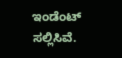ಇಂಡೆಂಟ್ ಸಲ್ಲಿಸಿವೆ.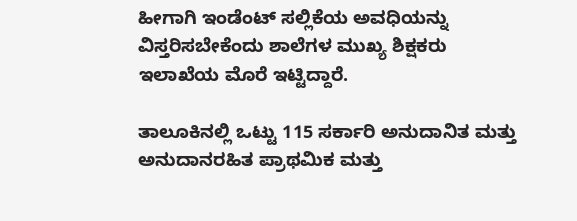ಹೀಗಾಗಿ ಇಂಡೆಂಟ್ ಸಲ್ಲಿಕೆಯ ಅವಧಿಯನ್ನು ವಿಸ್ತರಿಸಬೇಕೆಂದು ಶಾಲೆಗಳ ಮುಖ್ಯ ಶಿಕ್ಷಕರು ಇಲಾಖೆಯ ಮೊರೆ ಇಟ್ಟಿದ್ದಾರೆ.

ತಾಲೂಕಿನಲ್ಲಿ ಒಟ್ಟು 115 ಸರ್ಕಾರಿ ಅನುದಾನಿತ ಮತ್ತು ಅನುದಾನರಹಿತ ಪ್ರಾಥಮಿಕ ಮತ್ತು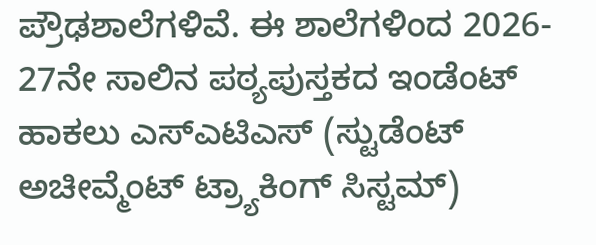ಪ್ರೌಢಶಾಲೆಗಳಿವೆ. ಈ ಶಾಲೆಗಳಿಂದ 2026- 27ನೇ ಸಾಲಿನ ಪಠ್ಯಪುಸ್ತಕದ ಇಂಡೆಂಟ್ ಹಾಕಲು ಎಸ್ಎಟಿಎಸ್ (ಸ್ಟುಡೆಂಟ್ ಅಚೀವ್ಮೆಂಟ್ ಟ್ರ್ಯಾಕಿಂಗ್ ಸಿಸ್ಟಮ್)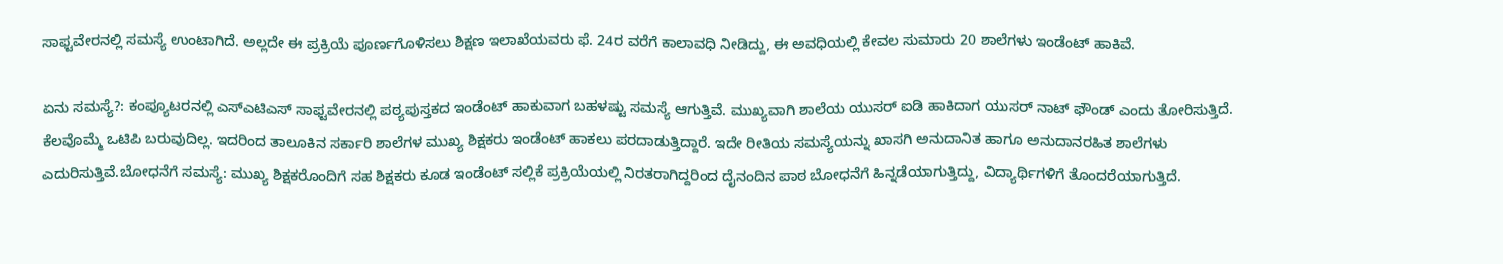ಸಾಫ್ಟವೇರನಲ್ಲಿ ಸಮಸ್ಯೆ ಉಂಟಾಗಿದೆ. ಅಲ್ಲದೇ ಈ ಪ್ರಕ್ರಿಯೆ ಪೂರ್ಣಗೊಳಿಸಲು ಶಿಕ್ಷಣ ಇಲಾಖೆಯವರು ಫೆ. 24ರ ವರೆಗೆ ಕಾಲಾವಧಿ ನೀಡಿದ್ದು, ಈ ಅವಧಿಯಲ್ಲಿ ಕೇವಲ ಸುಮಾರು 20 ಶಾಲೆಗಳು ಇಂಡೆಂಟ್ ಹಾಕಿವೆ.

ಏನು ಸಮಸ್ಯೆ?: ಕಂಪ್ಯೂಟರನಲ್ಲಿ ಎಸ್ಎಟಿಎಸ್ ಸಾಫ್ಟವೇರನಲ್ಲಿ ಪಠ್ಯಪುಸ್ತಕದ ಇಂಡೆಂಟ್ ಹಾಕುವಾಗ ಬಹಳಷ್ಟು ಸಮಸ್ಯೆ ಆಗುತ್ತಿವೆ. ಮುಖ್ಯವಾಗಿ ಶಾಲೆಯ ಯುಸರ್ ಐಡಿ ಹಾಕಿದಾಗ ಯುಸರ್ ನಾಟ್ ಫೌಂಡ್ ಎಂದು ತೋರಿಸುತ್ತಿದೆ. ಕೆಲವೊಮ್ಮೆ ಒಟಿಪಿ ಬರುವುದಿಲ್ಲ. ಇದರಿಂದ ತಾಲೂಕಿನ ಸರ್ಕಾರಿ ಶಾಲೆಗಳ ಮುಖ್ಯ ಶಿಕ್ಷಕರು ಇಂಡೆಂಟ್ ಹಾಕಲು ಪರದಾಡುತ್ತಿದ್ದಾರೆ. ಇದೇ ರೀತಿಯ ಸಮಸ್ಯೆಯನ್ನು ಖಾಸಗಿ ಅನುದಾನಿತ ಹಾಗೂ ಅನುದಾನರಹಿತ ಶಾಲೆಗಳು ಎದುರಿಸುತ್ತಿವೆ.ಬೋಧನೆಗೆ ಸಮಸ್ಯೆ: ಮುಖ್ಯ ಶಿಕ್ಷಕರೊಂದಿಗೆ ಸಹ ಶಿಕ್ಷಕರು ಕೂಡ ಇಂಡೆಂಟ್ ಸಲ್ಲಿಕೆ ಪ್ರಕ್ರಿಯೆಯಲ್ಲಿ ನಿರತರಾಗಿದ್ದರಿಂದ ದೈನಂದಿನ ಪಾಠ ಬೋಧನೆಗೆ ಹಿನ್ನಡೆಯಾಗುತ್ತಿದ್ದು, ವಿದ್ಯಾರ್ಥಿಗಳಿಗೆ ತೊಂದರೆಯಾಗುತ್ತಿದೆ.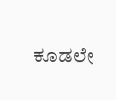ಕೂಡಲೇ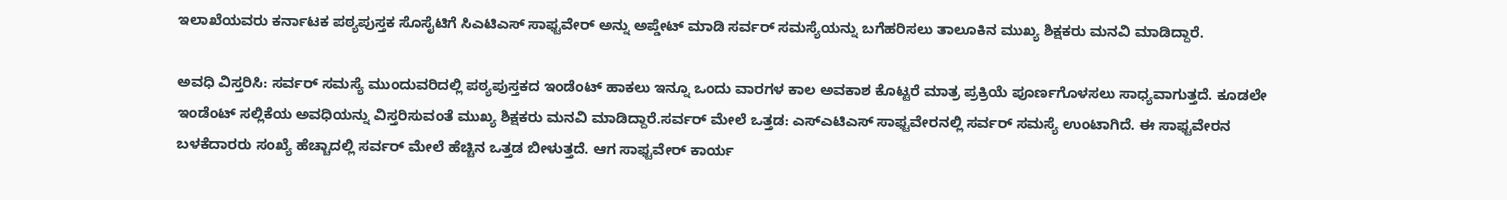ಇಲಾಖೆಯವರು ಕರ್ನಾಟಕ ಪಠ್ಯಪುಸ್ತಕ ಸೊಸೈಟಿಗೆ ಸಿಎಟಿಎಸ್ ಸಾಫ್ಟವೇರ್ ಅನ್ನು ಅಪ್ಡೇಟ್ ಮಾಡಿ ಸರ್ವರ್ ಸಮಸ್ಯೆಯನ್ನು ಬಗೆಹರಿಸಲು ತಾಲೂಕಿನ ಮುಖ್ಯ ಶಿಕ್ಷಕರು ಮನವಿ ಮಾಡಿದ್ದಾರೆ.

ಅವಧಿ ವಿಸ್ತರಿಸಿ: ಸರ್ವರ್ ಸಮಸ್ಯೆ ಮುಂದುವರಿದಲ್ಲಿ ಪಠ್ಯಪುಸ್ತಕದ ಇಂಡೆಂಟ್ ಹಾಕಲು ಇನ್ನೂ ಒಂದು ವಾರಗಳ ಕಾಲ ಅವಕಾಶ ಕೊಟ್ಟರೆ ಮಾತ್ರ ಪ್ರಕ್ರಿಯೆ ಪೂರ್ಣಗೊಳಸಲು ಸಾಧ್ಯವಾಗುತ್ತದೆ. ಕೂಡಲೇ ಇಂಡೆಂಟ್ ಸಲ್ಲಿಕೆಯ ಅವಧಿಯನ್ನು ವಿಸ್ತರಿಸುವಂತೆ ಮುಖ್ಯ ಶಿಕ್ಷಕರು ಮನವಿ ಮಾಡಿದ್ದಾರೆ.ಸರ್ವರ್ ಮೇಲೆ ಒತ್ತಡ: ಎಸ್ಎಟಿಎಸ್ ಸಾಫ್ಟವೇರನಲ್ಲಿ ಸರ್ವರ್ ಸಮಸ್ಯೆ ಉಂಟಾಗಿದೆ. ಈ ಸಾಫ್ಟವೇರನ ಬಳಕೆದಾರರು ಸಂಖ್ಯೆ ಹೆಚ್ಚಾದಲ್ಲಿ ಸರ್ವರ್ ಮೇಲೆ ಹೆಚ್ಚಿನ ಒತ್ತಡ ಬೀಳುತ್ತದೆ. ಆಗ ಸಾಫ್ಟವೇರ್ ಕಾರ್ಯ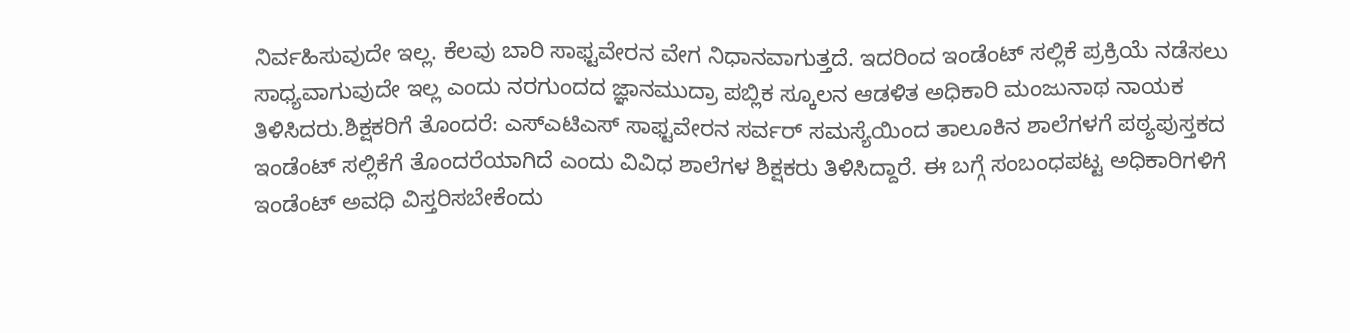ನಿರ್ವಹಿಸುವುದೇ ಇಲ್ಲ. ಕೆಲವು ಬಾರಿ ಸಾಫ್ಟವೇರನ ವೇಗ ನಿಧಾನವಾಗುತ್ತದೆ. ಇದರಿಂದ ಇಂಡೆಂಟ್ ಸಲ್ಲಿಕೆ ಪ್ರಕ್ರಿಯೆ ನಡೆಸಲು ಸಾಧ್ಯವಾಗುವುದೇ ಇಲ್ಲ ಎಂದು ನರಗುಂದದ ಜ್ಞಾನಮುದ್ರಾ ಪಬ್ಲಿಕ ಸ್ಕೂಲನ ಆಡಳಿತ ಅಧಿಕಾರಿ ಮಂಜುನಾಥ ನಾಯಕ ತಿಳಿಸಿದರು.ಶಿಕ್ಷಕರಿಗೆ ತೊಂದರೆ: ಎಸ್ಎಟಿಎಸ್ ಸಾಫ್ಟವೇರನ ಸರ್ವರ್ ಸಮಸ್ಯೆಯಿಂದ ತಾಲೂಕಿನ ಶಾಲೆಗಳಗೆ ಪಠ್ಯಪುಸ್ತಕದ ಇಂಡೆಂಟ್ ಸಲ್ಲಿಕೆಗೆ ತೊಂದರೆಯಾಗಿದೆ ಎಂದು ವಿವಿಧ ಶಾಲೆಗಳ ಶಿಕ್ಷಕರು ತಿಳಿಸಿದ್ದಾರೆ. ಈ ಬಗ್ಗೆ ಸಂಬಂಧಪಟ್ಟ ಅಧಿಕಾರಿಗಳಿಗೆ ಇಂಡೆಂಟ್ ಅವಧಿ ವಿಸ್ತರಿಸಬೇಕೆಂದು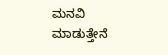ಮನವಿ ಮಾಡುತ್ತೇನೆ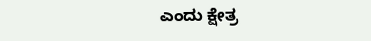ಎಂದು ಕ್ಷೇತ್ರ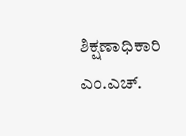ಶಿಕ್ಷಣಾಧಿಕಾರಿ ಎಂ.ಎಚ್.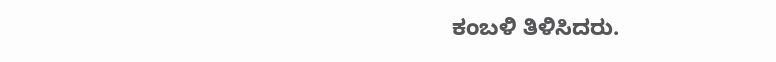ಕಂಬಳಿ ತಿಳಿಸಿದರು.